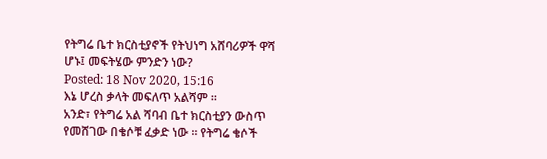የትግሬ ቤተ ክርስቲያኖች የትህነግ አሸባሪዎች ዋሻ ሆኑ፤ መፍትሄው ምንድን ነው?
Posted: 18 Nov 2020, 15:16
እኔ ሆረስ ቃላት መፍለጥ አልሻም ።
አንድ፣ የትግሬ አል ሻባብ ቤተ ክርስቲያን ውስጥ የመሸገው በቄሶቹ ፈቃድ ነው ። የትግሬ ቄሶች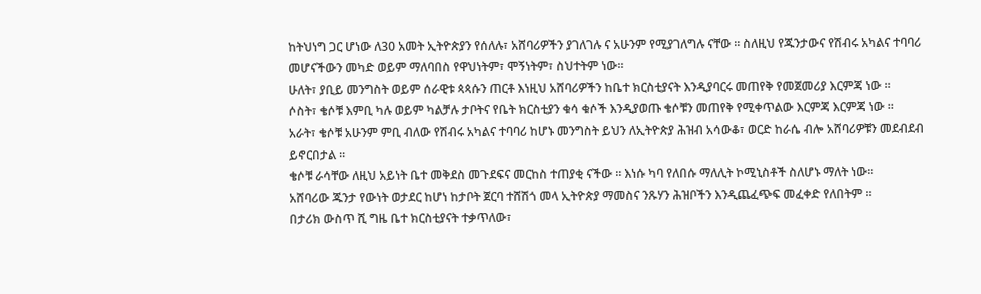ከትህነግ ጋር ሆነው ለ30 አመት ኢትዮጵያን የሰለሉ፣ አሸባሪዎችን ያገለገሉ ና አሁንም የሚያገለግሉ ናቸው ። ስለዚህ የጁንታውና የሽብሩ አካልና ተባባሪ መሆናችውን መካድ ወይም ማለባበስ የዋህነትም፣ ሞኝነትም፣ ስህተትም ነው።
ሁለት፣ ያቢይ መንግስት ወይም ሰራዊቱ ጳጳሱን ጠርቶ እነዚህ አሸባሪዎችን ከቤተ ክርስቲያናት እንዲያባርሩ መጠየቅ የመጀመሪያ እርምጃ ነው ።
ሶስት፣ ቄሶቹ እምቢ ካሉ ወይም ካልቻሉ ታቦትና የቤት ክርስቲያን ቁሳ ቁሶች እንዲያወጡ ቄሶቹን መጠየቅ የሚቀጥልው እርምጃ እርምጃ ነው ።
አራት፣ ቄሶቹ አሁንም ምቢ ብለው የሽብሩ አካልና ተባባሪ ከሆኑ መንግስት ይህን ለኢትዮጵያ ሕዝብ አሳውቆ፣ ወርድ ከራሴ ብሎ አሸባሪዎቹን መደብደብ ይኖርበታል ።
ቄሶቹ ራሳቸው ለዚህ አይነት ቤተ መቅደስ መጉደፍና መርከስ ተጠያቂ ናችው ። እነሱ ካባ የለበሱ ማለሊት ኮሚኒስቶች ስለሆኑ ማለት ነው።
አሸባሪው ጁንታ የውነት ወታደር ከሆነ ከታቦት ጀርባ ተሸሽጎ መላ ኢትዮጵያ ማመስና ንጹሃን ሕዝቦችን እንዲጨፈጭፍ መፈቀድ የለበትም ።
በታሪክ ውስጥ ሺ ግዜ ቤተ ክርስቲያናት ተቃጥለው፣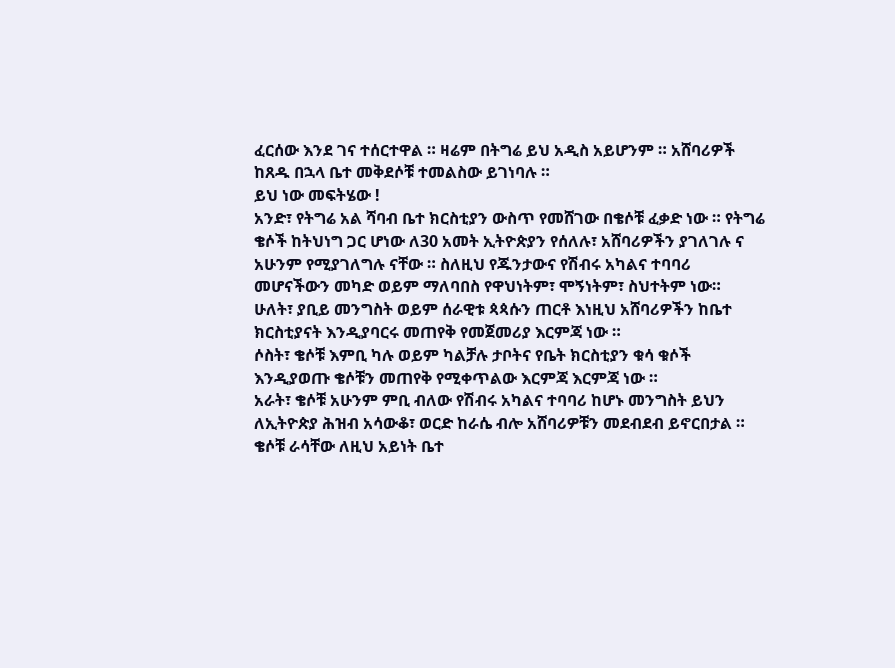ፈርሰው እንደ ገና ተሰርተዋል ። ዛሬም በትግሬ ይህ አዲስ አይሆንም ። አሸባሪዎች ከጸዱ በኋላ ቤተ መቅደሶቹ ተመልስው ይገነባሉ ።
ይህ ነው መፍትሄው !
አንድ፣ የትግሬ አል ሻባብ ቤተ ክርስቲያን ውስጥ የመሸገው በቄሶቹ ፈቃድ ነው ። የትግሬ ቄሶች ከትህነግ ጋር ሆነው ለ30 አመት ኢትዮጵያን የሰለሉ፣ አሸባሪዎችን ያገለገሉ ና አሁንም የሚያገለግሉ ናቸው ። ስለዚህ የጁንታውና የሽብሩ አካልና ተባባሪ መሆናችውን መካድ ወይም ማለባበስ የዋህነትም፣ ሞኝነትም፣ ስህተትም ነው።
ሁለት፣ ያቢይ መንግስት ወይም ሰራዊቱ ጳጳሱን ጠርቶ እነዚህ አሸባሪዎችን ከቤተ ክርስቲያናት እንዲያባርሩ መጠየቅ የመጀመሪያ እርምጃ ነው ።
ሶስት፣ ቄሶቹ እምቢ ካሉ ወይም ካልቻሉ ታቦትና የቤት ክርስቲያን ቁሳ ቁሶች እንዲያወጡ ቄሶቹን መጠየቅ የሚቀጥልው እርምጃ እርምጃ ነው ።
አራት፣ ቄሶቹ አሁንም ምቢ ብለው የሽብሩ አካልና ተባባሪ ከሆኑ መንግስት ይህን ለኢትዮጵያ ሕዝብ አሳውቆ፣ ወርድ ከራሴ ብሎ አሸባሪዎቹን መደብደብ ይኖርበታል ።
ቄሶቹ ራሳቸው ለዚህ አይነት ቤተ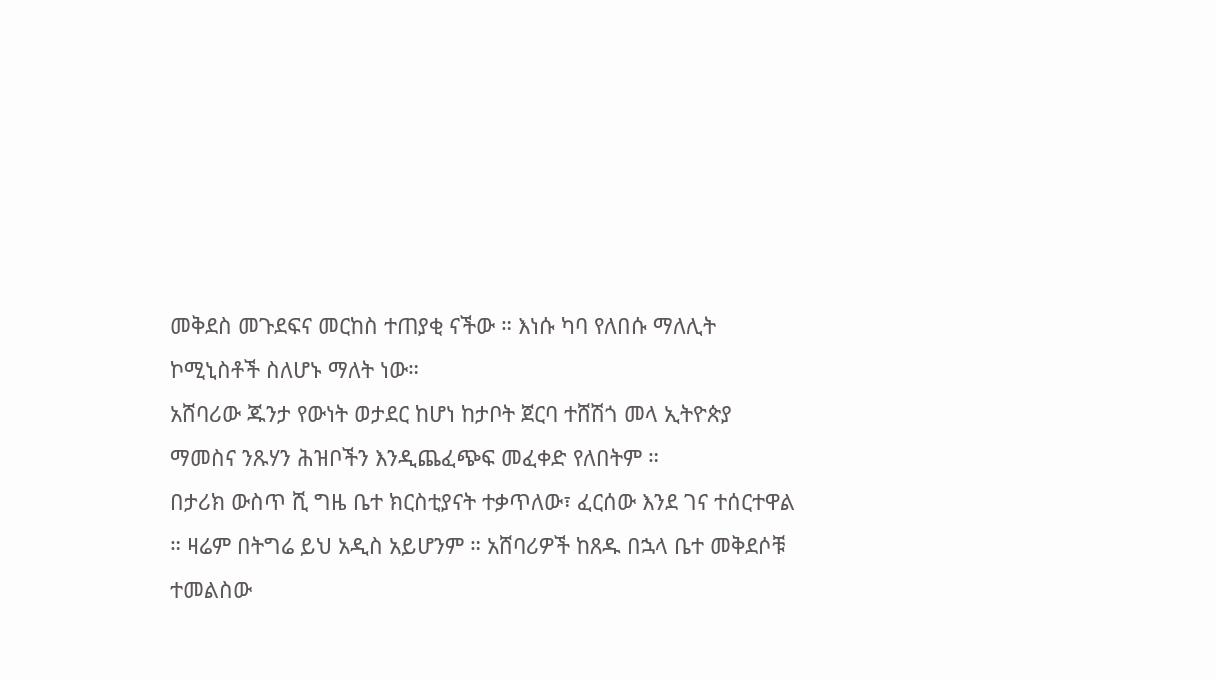መቅደስ መጉደፍና መርከስ ተጠያቂ ናችው ። እነሱ ካባ የለበሱ ማለሊት ኮሚኒስቶች ስለሆኑ ማለት ነው።
አሸባሪው ጁንታ የውነት ወታደር ከሆነ ከታቦት ጀርባ ተሸሽጎ መላ ኢትዮጵያ ማመስና ንጹሃን ሕዝቦችን እንዲጨፈጭፍ መፈቀድ የለበትም ።
በታሪክ ውስጥ ሺ ግዜ ቤተ ክርስቲያናት ተቃጥለው፣ ፈርሰው እንደ ገና ተሰርተዋል ። ዛሬም በትግሬ ይህ አዲስ አይሆንም ። አሸባሪዎች ከጸዱ በኋላ ቤተ መቅደሶቹ ተመልስው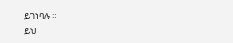ይገነባሉ ።
ይህ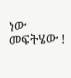ነው መፍትሄው !